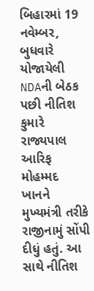બિહારમાં 19 નવેમ્બર, બુધવારે યોજાયેલી NDAની બેઠક પછી નીતિશ કુમારે રાજ્યપાલ આરિફ મોહમ્મદ ખાનને મુખ્યમંત્રી તરીકે રાજીનામું સોંપી દીધું હતું. આ સાથે નીતિશ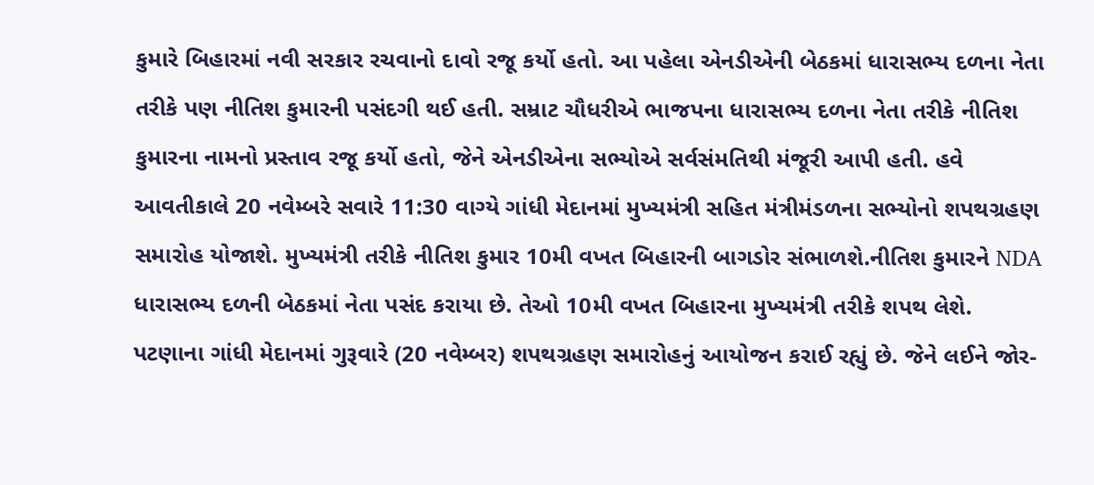કુમારે બિહારમાં નવી સરકાર રચવાનો દાવો રજૂ કર્યો હતો. આ પહેલા એનડીએની બેઠકમાં ધારાસભ્ય દળના નેતા તરીકે પણ નીતિશ કુમારની પસંદગી થઈ હતી. સમ્રાટ ચૌધરીએ ભાજપના ધારાસભ્ય દળના નેતા તરીકે નીતિશ કુમારના નામનો પ્રસ્તાવ રજૂ કર્યો હતો, જેને એનડીએના સભ્યોએ સર્વસંમતિથી મંજૂરી આપી હતી. હવે આવતીકાલે 20 નવેમ્બરે સવારે 11:30 વાગ્યે ગાંધી મેદાનમાં મુખ્યમંત્રી સહિત મંત્રીમંડળના સભ્યોનો શપથગ્રહણ સમારોહ યોજાશે. મુખ્યમંત્રી તરીકે નીતિશ કુમાર 10મી વખત બિહારની બાગડોર સંભાળશે.નીતિશ કુમારને NDA ધારાસભ્ય દળની બેઠકમાં નેતા પસંદ કરાયા છે. તેઓ 10મી વખત બિહારના મુખ્યમંત્રી તરીકે શપથ લેશે. પટણાના ગાંધી મેદાનમાં ગુરૂવારે (20 નવેમ્બર) શપથગ્રહણ સમારોહનું આયોજન કરાઈ રહ્યું છે. જેને લઈને જોર-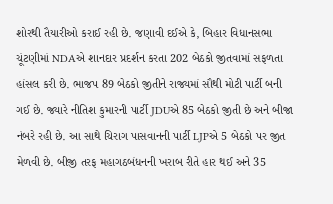શોરથી તૈયારીઓ કરાઈ રહી છે. જણાવી દઈએ કે, બિહાર વિધાનસભા ચૂંટણીમાં NDAએ શાનદાર પ્રદર્શન કરતા 202 બેઠકો જીતવામાં સફળતા હાંસલ કરી છે. ભાજપ 89 બેઠકો જીતીને રાજ્યમાં સૌથી મોટી પાર્ટી બની ગઈ છે. જ્યારે નીતિશ કુમારની પાર્ટી JDUએ 85 બેઠકો જીતી છે અને બીજા નંબરે રહી છે. આ સાથે ચિરાગ પાસવાનની પાર્ટી LJPએ 5 બેઠકો પર જીત મેળવી છે. બીજી તરફ મહાગઠબંધનની ખરાબ રીતે હાર થઈ અને 35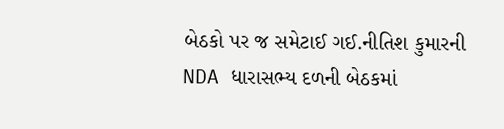બેઠકો પર જ સમેટાઈ ગઈ.નીતિશ કુમારની NDA ધારાસભ્ય દળની બેઠકમાં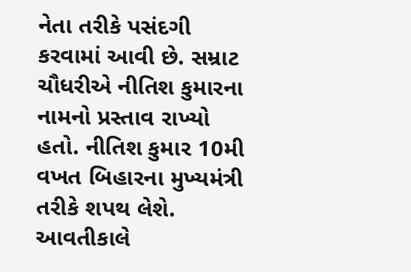નેતા તરીકે પસંદગી કરવામાં આવી છે. સમ્રાટ ચૌધરીએ નીતિશ કુમારના નામનો પ્રસ્તાવ રાખ્યો હતો. નીતિશ કુમાર 10મી વખત બિહારના મુખ્યમંત્રી તરીકે શપથ લેશે. આવતીકાલે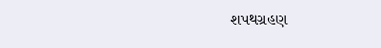શપથગ્રહણ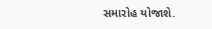સમારોહ યોજાશે.